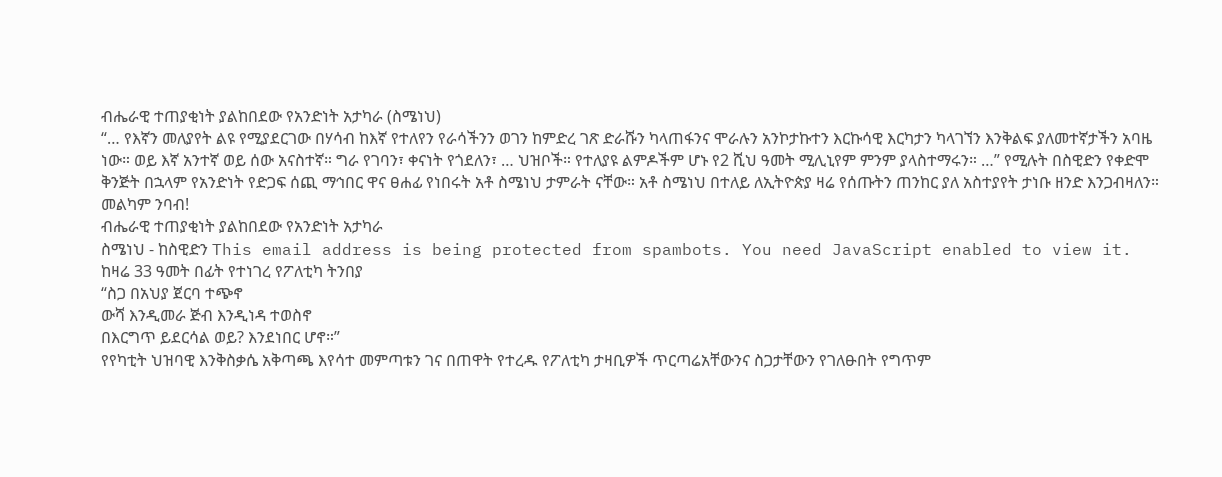ብሔራዊ ተጠያቂነት ያልከበደው የአንድነት አታካራ (ስሜነህ)
“… የእኛን መለያየት ልዩ የሚያደርገው በሃሳብ ከእኛ የተለየን የራሳችንን ወገን ከምድረ ገጽ ድራሹን ካላጠፋንና ሞራሉን አንኮታኩተን እርኩሳዊ እርካታን ካላገኘን እንቅልፍ ያለመተኛታችን አባዜ ነው። ወይ እኛ አንተኛ ወይ ሰው አናስተኛ። ግራ የገባን፣ ቀናነት የጎደለን፣ … ህዝቦች። የተለያዩ ልምዶችም ሆኑ የ2 ሺህ ዓመት ሚሊኒየም ምንም ያላስተማሩን። …” የሚሉት በስዊድን የቀድሞ ቅንጅት በኋላም የአንድነት የድጋፍ ሰጪ ማኅበር ዋና ፀሐፊ የነበሩት አቶ ስሜነህ ታምራት ናቸው። አቶ ስሜነህ በተለይ ለኢትዮጵያ ዛሬ የሰጡትን ጠንከር ያለ አስተያየት ታነቡ ዘንድ እንጋብዛለን። መልካም ንባብ!
ብሔራዊ ተጠያቂነት ያልከበደው የአንድነት አታካራ
ስሜነህ - ከስዊድን This email address is being protected from spambots. You need JavaScript enabled to view it.
ከዛሬ 33 ዓመት በፊት የተነገረ የፖለቲካ ትንበያ
“ስጋ በአህያ ጀርባ ተጭኖ
ውሻ እንዲመራ ጅብ እንዲነዳ ተወስኖ
በእርግጥ ይደርሳል ወይ? እንደነበር ሆኖ።”
የየካቲት ህዝባዊ እንቅስቃሴ አቅጣጫ እየሳተ መምጣቱን ገና በጠዋት የተረዱ የፖለቲካ ታዛቢዎች ጥርጣሬአቸውንና ስጋታቸውን የገለፁበት የግጥም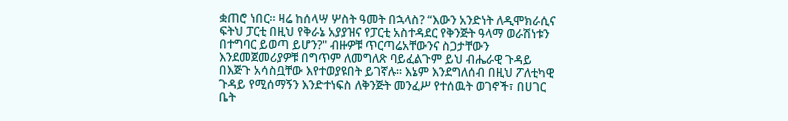ቋጠሮ ነበር። ዛሬ ከሰላሣ ሦስት ዓመት በኋላስ? “እውን አንድነት ለዲሞክራሲና ፍትህ ፓርቲ በዚህ የቅራኔ አያያዝና የፓርቲ አስተዳደር የቅንጅት ዓላማ ወራሽነቱን በተግባር ይወጣ ይሆን?" ብዙዎቹ ጥርጣሬአቸውንና ስጋታቸውን እንደመጀመሪያዎቹ በግጥም ለመግለጽ ባይፈልጉም ይህ ብሔራዊ ጉዳይ በእጅጉ አሳስቧቸው እየተወያዩበት ይገኛሉ። እኔም እንደግለሰብ በዚህ ፖለቲካዊ ጉዳይ የሚሰማኝን እንድተነፍስ ለቅንጅት መንፈሥ የተሰዉት ወገኖች፣ በሀገር ቤት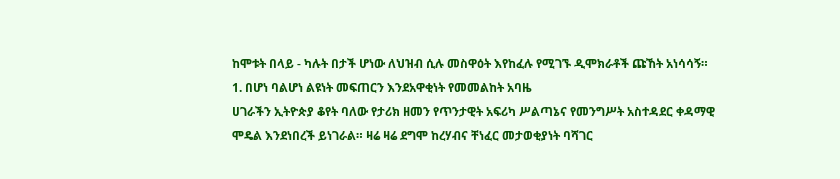ከሞቱት በላይ - ካሉት በታች ሆነው ለህዝብ ሲሉ መስዋዕት እየከፈሉ የሚገኙ ዲሞክራቶች ጩኸት አነሳሳኝ።
1. በሆነ ባልሆነ ልዩነት መፍጠርን እንደአዋቂነት የመመልከት አባዜ
ሀገራችን ኢትዮጵያ ቆየት ባለው የታሪክ ዘመን የጥንታዊት አፍሪካ ሥልጣኔና የመንግሥት አስተዳደር ቀዳማዊ ሞዴል እንደነበረች ይነገራል። ዛሬ ዛሬ ደግሞ ከረሃብና ቸነፈር መታወቂያነት ባሻገር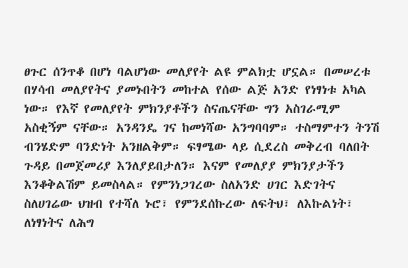ፀጉር ሰንጥቆ በሆነ ባልሆነው መለያየት ልዩ ምልክቷ ሆኗል። በመሠረቱ በሃሳብ መለያየትና ያመኑበትን መከተል የሰው ልጅ አንድ የነፃነቱ አካል ነው። የእኛ የመለያየት ምክንያቶችን ስናጤናቸው ግን አስገራሚም አስቂኝም ናቸው። አንዳንዴ ገና ከመነሻው አንግባባም። ተስማምተን ትንሽ ብንሄድም ባንድነት አንዘልቅም። ፍፃሜው ላይ ሲደረስ መቅረብ ባለበት ጉዳይ በመጀመሪያ እንለያይበታለን። እናም የመለያያ ምክንያታችን እንቆቅልሽም ይመስላል። የምንነጋገረው ስለአንድ ሀገር እድገትና ስለሀገሬው ህዝብ የተሻለ ኑሮ፣ የምንደሰኩረው ለፍትህ፣ ለእኩልነት፣ ለነፃነትና ለሕግ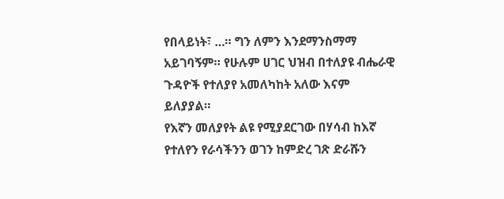የበላይነት፣ …። ግን ለምን እንደማንስማማ አይገባኝም። የሁሉም ሀገር ህዝብ በተለያዩ ብሔራዊ ጉዳዮች የተለያየ አመለካከት አለው እናም ይለያያል።
የእኛን መለያየት ልዩ የሚያደርገው በሃሳብ ከእኛ የተለየን የራሳችንን ወገን ከምድረ ገጽ ድራሹን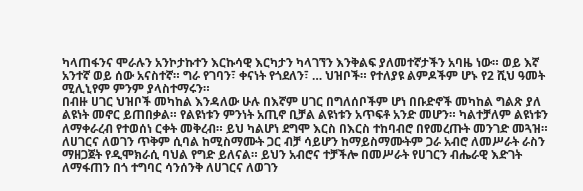ካላጠፋንና ሞራሉን አንኮታኩተን እርኩሳዊ እርካታን ካላገኘን እንቅልፍ ያለመተኛታችን አባዜ ነው። ወይ እኛ አንተኛ ወይ ሰው አናስተኛ። ግራ የገባን፣ ቀናነት የጎደለን፣ … ህዝቦች። የተለያዩ ልምዶችም ሆኑ የ2 ሺህ ዓመት ሚሊኒየም ምንም ያላስተማሩን።
በብዙ ሀገር ህዝቦች መካከል እንዳለው ሁሉ በእኛም ሀገር በግለሰቦችም ሆነ በቡድኖች መካከል ግልጽ ያለ ልዩነት መኖር ይጠበቃል። የልዩነቱን ምንነት አጢኖ ቢቻል ልዩነቱን አጥፍቶ አንድ መሆን። ካልተቻለም ልዩነቱን ለማቀራረብ የተወሰነ ርቀት መቅረብ። ይህ ካልሆነ ደግሞ እርስ በእርስ ተከባብሮ በየመረጡት መንገድ መጓዝ። ለሀገርና ለወገን ጥቅም ሲባል ከሚስማሙት ጋር ብቻ ሳይሆን ከማይስማሙትም ጋራ አብሮ ለመሥራት ራስን ማዘጋጀት የዲሞክራሲ ባህል የግድ ይለናል። ይህን አብሮና ተቻችሎ በመሥራት የሀገርን ብሔራዊ እድገት ለማፋጠን በጎ ተግባር ሳንሰንቅ ለሀገርና ለወገን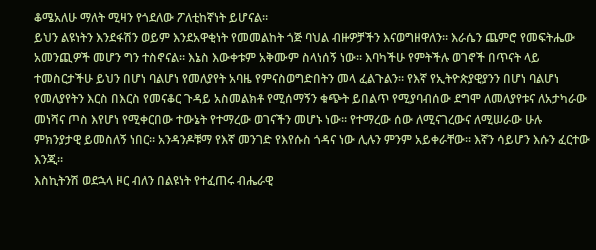ቆሜአለሁ ማለት ሚዛን የጎደለው ፖለቲከኛነት ይሆናል።
ይህን ልዩነትን እንደፋሽን ወይም እንደአዋቂነት የመመልከት ጎጅ ባህል ብዙዎቻችን እናወግዘዋለን። እራሴን ጨምሮ የመፍትሔው አመንጪዎች መሆን ግን ተስኖናል። እኔስ እውቀቱም አቅሙም ስላነሰኝ ነው። እባካችሁ የምትችሉ ወገኖች በጥናት ላይ ተመስርታችሁ ይህን በሆነ ባልሆነ የመለያየት አባዜ የምናስወግድበትን መላ ፈልጉልን። የእኛ የኢትዮጵያዊያንን በሆነ ባልሆነ የመለያየትን እርስ በእርስ የመናቆር ጉዳይ አስመልክቶ የሚሰማኝን ቁጭት ይበልጥ የሚያባብሰው ደግሞ ለመለያየቱና ለአታካራው መነሻና ጦስ እየሆነ የሚቀርበው ተውኔት የተማረው ወገናችን መሆኑ ነው። የተማረው ሰው ለሚናገረውና ለሚሠራው ሁሉ ምክንያታዊ ይመስለኝ ነበር። አንዳንዶቹማ የእኛ መንገድ የእየሱስ ጎዳና ነው ሊሉን ምንም አይቀራቸው። እኛን ሳይሆን እሱን ፈርተው እንጂ።
እስኪትንሽ ወደኋላ ዞር ብለን በልዩነት የተፈጠሩ ብሔራዊ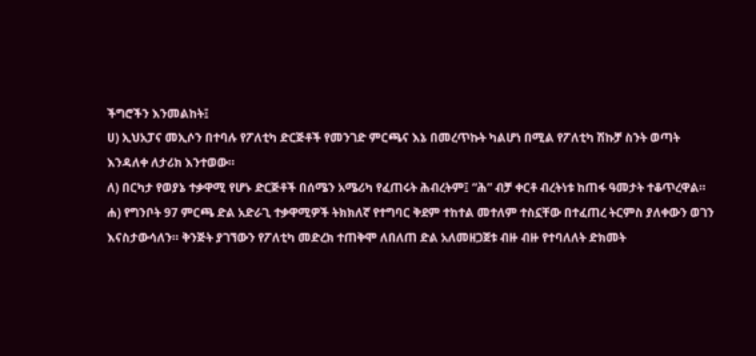ችግሮችን እንመልከት፤
ሀ) ኢህአፓና መኢሶን በተባሉ የፖለቲካ ድርጅቶች የመንገድ ምርጫና እኔ በመረጥኩት ካልሆነ በሚል የፖለቲካ ሽኩቻ ስንት ወጣት እንዳለቀ ለታሪክ እንተወው።
ለ) በርካታ የወያኔ ተቃዋሚ የሆኑ ድርጅቶች በሰሜን አሜሪካ የፈጠሩት ሕብረትም፤ “ሕ” ብቻ ቀርቶ ብረትነቱ ከጠፋ ዓመታት ተቆጥረዋል።
ሐ) የግንቦት 97 ምርጫ ድል አድራጊ ተቃዋሚዎች ትክክለኛ የተግባር ቅደም ተከተል መተለም ተስኗቸው በተፈጠረ ትርምስ ያለቀውን ወገን እናስታውሳለን። ቅንጅት ያገኘውን የፖለቲካ መድረክ ተጠቅሞ ለበለጠ ድል አለመዘጋጀቱ ብዙ ብዙ የተባለለት ድክመት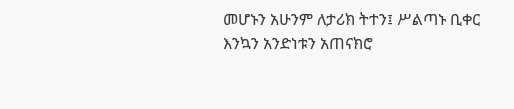መሆኑን አሁንም ለታሪክ ትተን፤ ሥልጣኑ ቢቀር እንኳን አንድነቱን አጠናክሮ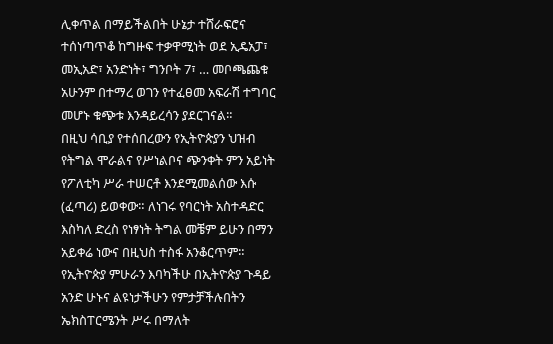ሊቀጥል በማይችልበት ሁኔታ ተሸራፍሮና ተሰነጣጥቆ ከግዙፍ ተቃዋሚነት ወደ ኢዴአፓ፣ መኢአድ፣ አንድነት፣ ግንቦት 7፣ … መቦጫጨቁ አሁንም በተማረ ወገን የተፈፀመ አፍራሽ ተግባር መሆኑ ቁጭቱ እንዳይረሳን ያደርገናል።
በዚህ ሳቢያ የተሰበረውን የኢትዮጵያን ህዝብ የትግል ሞራልና የሥነልቦና ጭንቀት ምን አይነት የፖለቲካ ሥራ ተሠርቶ እንደሚመልሰው እሱ (ፈጣሪ) ይወቀው። ለነገሩ የባርነት አስተዳድር እስካለ ድረስ የነፃነት ትግል መቼም ይሁን በማን አይቀሬ ነውና በዚህስ ተስፋ አንቆርጥም። የኢትዮጵያ ምሁራን እባካችሁ በኢትዮጵያ ጉዳይ አንድ ሁኑና ልዩነታችሁን የምታቻችሉበትን ኤክስፐርሜንት ሥሩ በማለት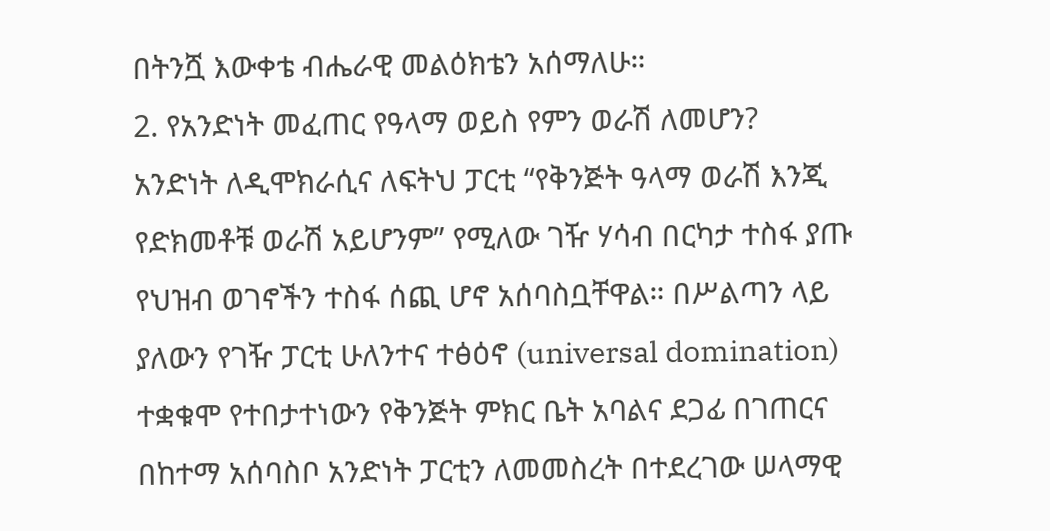በትንሿ እውቀቴ ብሔራዊ መልዕክቴን አሰማለሁ።
2. የአንድነት መፈጠር የዓላማ ወይስ የምን ወራሽ ለመሆን?
አንድነት ለዲሞክራሲና ለፍትህ ፓርቲ “የቅንጅት ዓላማ ወራሽ እንጂ የድክመቶቹ ወራሽ አይሆንም” የሚለው ገዥ ሃሳብ በርካታ ተስፋ ያጡ የህዝብ ወገኖችን ተስፋ ሰጪ ሆኖ አሰባስቧቸዋል። በሥልጣን ላይ ያለውን የገዥ ፓርቲ ሁለንተና ተፅዕኖ (universal domination) ተቋቁሞ የተበታተነውን የቅንጅት ምክር ቤት አባልና ደጋፊ በገጠርና በከተማ አሰባስቦ አንድነት ፓርቲን ለመመስረት በተደረገው ሠላማዊ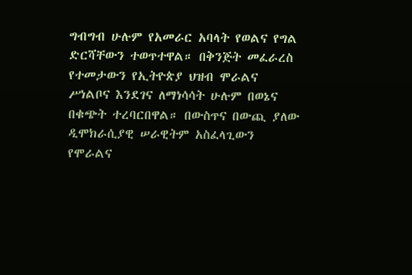ግብግብ ሁሉም የአመራር አባላት የወልና የግል ድርሻቸውን ተወጥተዋል። በቅንጅት መፈራረስ የተመታውን የኢትዮጵያ ህዝብ ሞራልና ሥነልቦና እንደገና ለማነሳሳት ሁሉም በወኔና በቁጭት ተረባርበዋል። በውስጥና በውጪ ያለው ዲሞክራሲያዊ ሠራዊትም አስፈላጊውን የሞራልና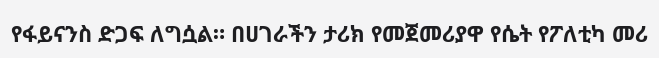የፋይናንስ ድጋፍ ለግሷል። በሀገራችን ታሪክ የመጀመሪያዋ የሴት የፖለቲካ መሪ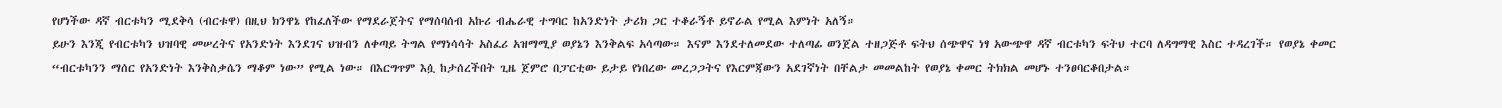የሆነችው ዳኛ ብርቱካን ሚደቅሳ (ብርቱዋ) በዚህ ክንዋኔ የከፈለችው የማደራጀትና የማሰባሰብ አኩሪ ብሔራዊ ተግባር ከአንድነት ታሪክ ጋር ተቆራኝቶ ይኖራል የሚል እምነት አለኝ።
ይሁን እንጂ የብርቱካን ህዝባዊ መሠረትና የአንድነት እንደገና ህዝብን ለቀጣይ ትግል የማነሳሳት አስፈሪ አዝማሚያ ወያኔን እንቅልፍ አሳጣው። እናም እንደተለመደው ተለጣፊ ወንጀል ተዘጋጅቶ ፍትህ ሰጭዋና ነፃ አውጭዋ ዳኛ ብርቱካን ፍትህ ተርባ ለዳግማዊ እስር ተዳረገች። የወያኔ ቀመር “ብርቱካንን ማሰር የአንድነት እንቅስቃሴን ማቆም ነው” የሚል ነው። በእርግጥም እሷ ከታሰረችበት ጊዜ ጀምሮ በፓርቲው ይታይ የነበረው መረጋጋትና የእርምጃውን አደገኛነት በቸልታ መመልከት የወያኔ ቀመር ትክክል መሆኑ ተንፀባርቆበታል።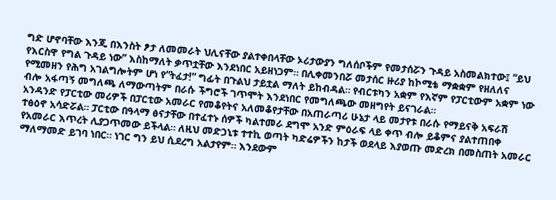ግድ ሆኖባቸው እንጂ በእንስት ፆታ ለመመራት ህሊናቸው ያልተቀበላቸው ኦሪታውያን ግለሰቦችም የመታሰሯን ጉዳይ አስመልክተው፤ “ይህ የእርስዋ የግል ጉዳይ ነው” እስከማለት ቃጥቷቸው እንደነበር አይዘነጋም። በሊቀመንበሯ መታሰር ዙሪያ ከኮሚቴ ማቋቋም የዘለለና የሚመዘን የሕግ አገልግሎትም ሆነ የ“ትፈታ!” ግፊት በጉልህ ታይቷል ማለት ይከብዳል። የብርቱካን አቋም የእኛም የፓርቲውም አቋም ነው ብሎ አፋጣኝ መግለጫ ለማውጣትም በራሱ ችግሮች ገጥሞት እንደነበር የመግለጫው መዘግየት ይናገራል።
አንዳንድ የፓርቲው መሪዎች በፓርቲው አመራር የመቆየትና አለመቆየታቸው በአጠራጣሪ ሁኔታ ላይ መታየቱ በራሱ የማይናቅ አፍራሽ ተፅዕኖ አሳድሯል። ፓርቲው በዓላማ ፅናታቸው በተፈተኑ ሰዎች ካልተመራ ደግሞ አንድ ምዕራፍ ላይ ቀጥ ብሎ ይቆምና ያልተጠበቀ የአመራር እጥረት ሊያጋጥመው ይችላል። ለዚህ መድኃኒቱ ተተኪ ወጣት ካድሬዎችን ከታች ወደላይ እያወጡ መድረክ በመስጠት አመራር ማለማመድ ይገባ ነበር። ነገር ግን ይህ ሲደረግ አልታየም። እንደውም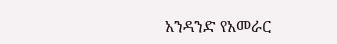አንዳንድ የአመራር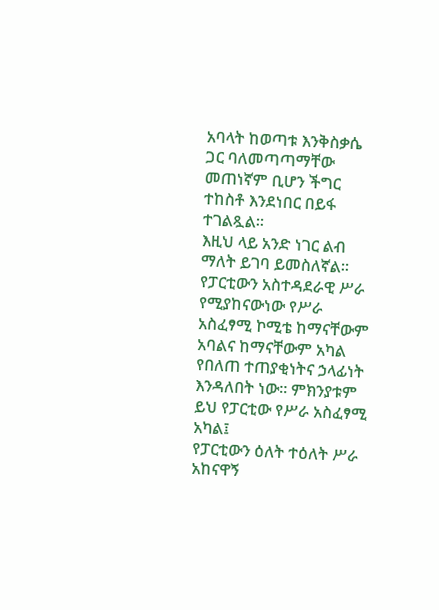አባላት ከወጣቱ እንቅስቃሴ ጋር ባለመጣጣማቸው መጠነኛም ቢሆን ችግር ተከስቶ እንደነበር በይፋ ተገልጿል።
እዚህ ላይ አንድ ነገር ልብ ማለት ይገባ ይመስለኛል። የፓርቲውን አስተዳደራዊ ሥራ የሚያከናውነው የሥራ አስፈፃሚ ኮሚቴ ከማናቸውም አባልና ከማናቸውም አካል የበለጠ ተጠያቂነትና ኃላፊነት እንዳለበት ነው። ምክንያቱም ይህ የፓርቲው የሥራ አስፈፃሚ አካል፤
የፓርቲውን ዕለት ተዕለት ሥራ አከናዋኝ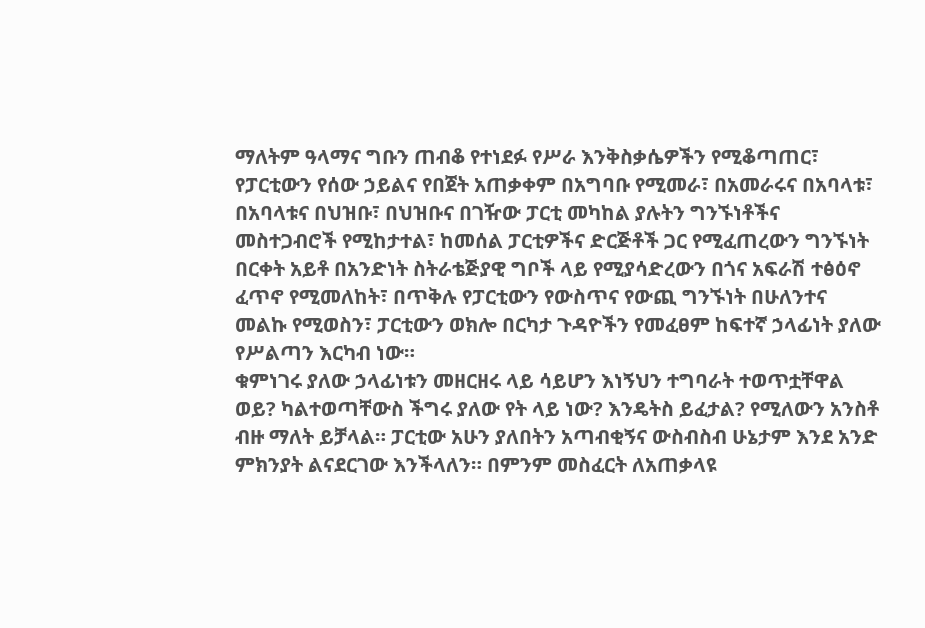ማለትም ዓላማና ግቡን ጠብቆ የተነደፉ የሥራ እንቅስቃሴዎችን የሚቆጣጠር፣ የፓርቲውን የሰው ኃይልና የበጀት አጠቃቀም በአግባቡ የሚመራ፣ በአመራሩና በአባላቱ፣ በአባላቱና በህዝቡ፣ በህዝቡና በገዥው ፓርቲ መካከል ያሉትን ግንኙነቶችና መስተጋብሮች የሚከታተል፣ ከመሰል ፓርቲዎችና ድርጅቶች ጋር የሚፈጠረውን ግንኙነት በርቀት አይቶ በአንድነት ስትራቴጅያዊ ግቦች ላይ የሚያሳድረውን በጎና አፍራሽ ተፅዕኖ ፈጥኖ የሚመለከት፣ በጥቅሉ የፓርቲውን የውስጥና የውጪ ግንኙነት በሁለንተና መልኩ የሚወስን፣ ፓርቲውን ወክሎ በርካታ ጉዳዮችን የመፈፀም ከፍተኛ ኃላፊነት ያለው የሥልጣን እርካብ ነው።
ቁምነገሩ ያለው ኃላፊነቱን መዘርዘሩ ላይ ሳይሆን እነኝህን ተግባራት ተወጥቷቸዋል ወይ? ካልተወጣቸውስ ችግሩ ያለው የት ላይ ነው? እንዴትስ ይፈታል? የሚለውን አንስቶ ብዙ ማለት ይቻላል። ፓርቲው አሁን ያለበትን አጣብቂኝና ውስብስብ ሁኔታም እንደ አንድ ምክንያት ልናደርገው እንችላለን። በምንም መስፈርት ለአጠቃላዩ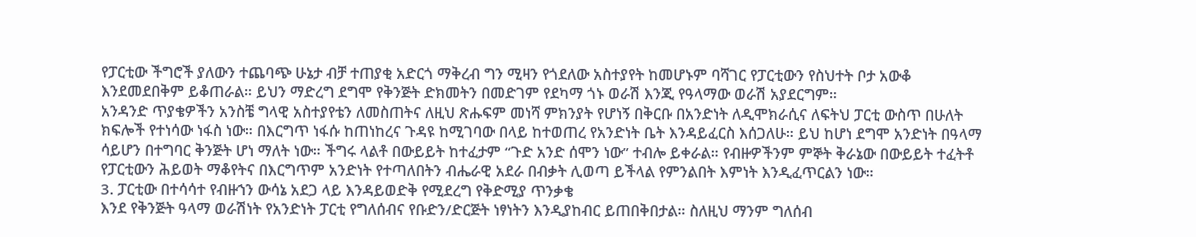የፓርቲው ችግሮች ያለውን ተጨባጭ ሁኔታ ብቻ ተጠያቂ አድርጎ ማቅረብ ግን ሚዛን የጎደለው አስተያየት ከመሆኑም ባሻገር የፓርቲውን የስህተት ቦታ አውቆ እንደመደበቅም ይቆጠራል። ይህን ማድረግ ደግሞ የቅንጅት ድክመትን በመድገም የደካማ ጎኑ ወራሽ እንጂ የዓላማው ወራሽ አያደርግም።
አንዳንድ ጥያቄዎችን አንስቼ ግላዊ አስተያየቴን ለመስጠትና ለዚህ ጽሑፍም መነሻ ምክንያት የሆነኝ በቅርቡ በአንድነት ለዲሞክራሲና ለፍትህ ፓርቲ ውስጥ በሁለት ክፍሎች የተነሳው ነፋስ ነው። በእርግጥ ነፋሱ ከጠነከረና ጉዳዩ ከሚገባው በላይ ከተወጠረ የአንድነት ቤት እንዳይፈርስ እሰጋለሁ። ይህ ከሆነ ደግሞ አንድነት በዓላማ ሳይሆን በተግባር ቅንጅት ሆነ ማለት ነው። ችግሩ ላልቶ በውይይት ከተፈታም “ጉድ አንድ ሰሞን ነው” ተብሎ ይቀራል። የብዙዎችንም ምኞት ቅራኔው በውይይት ተፈትቶ የፓርቲውን ሕይወት ማቆየትና በእርግጥም አንድነት የተጣለበትን ብሔራዊ አደራ በብቃት ሊወጣ ይችላል የምንልበት እምነት እንዲፈጥርልን ነው።
3. ፓርቲው በተሳሳተ የብዙኀን ውሳኔ አደጋ ላይ እንዳይወድቅ የሚደረግ የቅድሚያ ጥንቃቄ
እንደ የቅንጅት ዓላማ ወራሽነት የአንድነት ፓርቲ የግለሰብና የቡድን/ድርጅት ነፃነትን እንዲያከብር ይጠበቅበታል። ስለዚህ ማንም ግለሰብ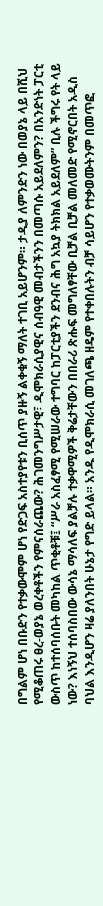በግልም ሆነ በቡድን የተቃውሞም ሆነ የድጋፍ አስተያየቱን ቢሰጥ ያዙኝ ልቀቁኝ ማለት ተገቢ አይሆንም። ታዲያ ለምንድን ነው በወያኔ ላይ በሺህ የሚቆጠሩ ፀረ-ወያኔ ወረቀቶችን የምናሰራጨው? ሕገመንግሥታዊ፣ ዲሞክራሲያዊና ሰብዓዊ መብታችንን በመጣሱ አይደለምን? በአንድነት ፓርቲ ውስጥ ከተሰባሰቡት መካከል ጥቂቶቹ፤ “ሥራ አስፈፃሚ የሚሠራው ተግባር ከፓርቲያችን ደንብና ሕግ አኳያ ትክክል አይደለም” ቢሉ ችግሩ የት ላይ ነው? እነኝህ ተሰባስበው ውሳኔ ማሳለፍ ያልቻሉ ተቃዋሚዎች ቅሬታቸውን በበራሪ ጽሑፍ መግለፃቸው ቢቻል ቢቻል መለመድ የሚኖርበት አዲስ ባህል እንዲሆን ዛሬ ያለንበት ሁኔታ የግድ ይላል። አንዱ የዲሞክራሲ መገለጫ ዘዴም የተቀበሉትን ብቻ ሳይሆን የተቃወሙትንም በመጥፎ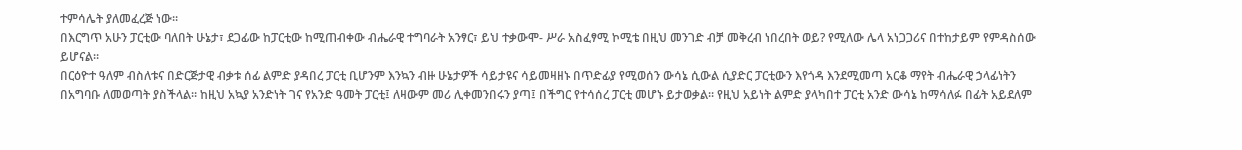ተምሳሌት ያለመፈረጅ ነው።
በእርግጥ አሁን ፓርቲው ባለበት ሁኔታ፣ ደጋፊው ከፓርቲው ከሚጠብቀው ብሔራዊ ተግባራት አንፃር፣ ይህ ተቃውሞ- ሥራ አስፈፃሚ ኮሚቴ በዚህ መንገድ ብቻ መቅረብ ነበረበት ወይ? የሚለው ሌላ አነጋጋሪና በተከታይም የምዳስሰው ይሆናል።
በርዕዮተ ዓለም ብስለቱና በድርጅታዊ ብቃቱ ሰፊ ልምድ ያዳበረ ፓርቲ ቢሆንም እንኳን ብዙ ሁኔታዎች ሳይታዩና ሳይመዛዘኑ በጥድፊያ የሚወሰን ውሳኔ ሲውል ሲያድር ፓርቲውን እየጎዳ እንደሚመጣ አርቆ ማየት ብሔራዊ ኃላፊነትን በአግባቡ ለመወጣት ያስችላል። ከዚህ አኳያ አንድነት ገና የአንድ ዓመት ፓርቲ፤ ለዛውም መሪ ሊቀመንበሩን ያጣ፤ በችግር የተሳሰረ ፓርቲ መሆኑ ይታወቃል። የዚህ አይነት ልምድ ያላካበተ ፓርቲ አንድ ውሳኔ ከማሳለፉ በፊት አይደለም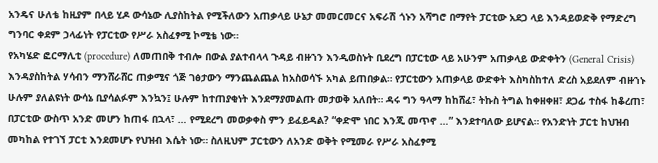አንዴና ሁለቴ ከዚያም በላይ ሂዶ ውሳኔው ሊያስከትል የሚችለውን አጠቃላይ ሁኔታ መመርመርና አፍራሽ ጎኑን አሻግሮ በማየት ፓርቲው አደጋ ላይ እንዳይወድቅ የማድረግ ግንባር ቀደም ኃላፊነት የፓርቲው የሥራ አስፈፃሚ ኮሚቴ ነው።
የአካሄድ ፎርማሊቲ (procedure) ለመጠበቅ ተብሎ በውል ያልተብላላ ጉዳይ ብዙኀን እንዲወስኑት ቢደረግ በፓርቲው ላይ አሁንም አጠቃላይ ውድቀትን (General Crisis) እንዳያስከትል ሃሳብን ማንሸራሸር ጠቃሚና ጎጅ ገፅታውን ማንጨልጨል ከአስወሳኙ አካል ይጠበቃል። የፓርቲውን አጠቃላይ ውድቀት እስካስከተለ ድረስ አይደለም ብዙኀኑ ሁሉም ያለልዩነት ውሳኔ ቢያሳልፉም እንኳን፤ ሁሉም ከተጠያቂነት እንደማያመልጡ መታወቅ አለበት። ዳሩ ግን ዓላማ ከከሸፈ፣ ትኩስ ትግል ከቀዘቀዘ፣ ደጋፊ ተስፋ ከቆረጠ፣ በፓርቲው ውስጥ አንድ መሆን ከጠፋ በኋላ፣ … የሚደረግ መወቃቀስ ምን ይፈይዳል? “ቀድሞ ነበር እንጂ መጥኖ …” እንደተባለው ይሆናል። የአንድነት ፓርቲ ከህዝብ መካከል የተገኘ ፓርቲ እንደመሆኑ የህዝብ እሴት ነው። ስለዚህም ፓርቲውን ለአንድ ወቅት የሚመራ የሥራ አስፈፃሚ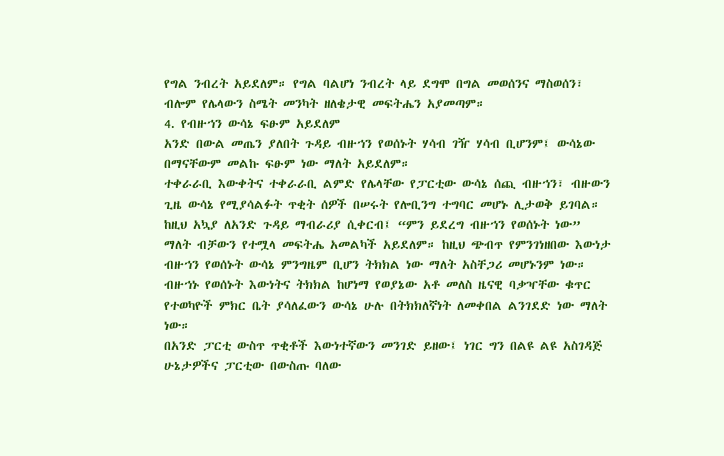የግል ንብረት አይደለም። የግል ባልሆነ ንብረት ላይ ደግሞ በግል መወሰንና ማስወሰን፣ ብሎም የሌላውን ስሜት መንካት ዘለቄታዊ መፍትሔን አያመጣም።
4. የብዙኀን ውሳኔ ፍፁም አይደለም
አንድ በውል መጤን ያለበት ጉዳይ ብዙኀን የወሰኑት ሃሳብ ገዥ ሃሳብ ቢሆንም፤ ውሳኔው በማናቸውም መልኩ ፍፁም ነው ማለት አይደለም።
ተቀራራቢ እውቀትና ተቀራራቢ ልምድ የሌላቸው የፓርቲው ውሳኔ ሰጪ ብዙኀን፣ ብዙውን ጊዜ ውሳኔ የሚያሳልፉት ጥቂት ሰዎች በሠሩት የሎቢንግ ተግባር መሆኑ ሊታወቅ ይገባል። ከዚህ አኳያ ለአንድ ጉዳይ ማብራሪያ ሲቀርብ፤ “ምን ይደረግ ብዙኀን የወሰኑት ነው” ማለት ብቻውን የተሟላ መፍትሔ አመልካች አይደለም። ከዚህ ጭብጥ የምንገነዘበው እውነታ ብዙኀን የወሰኑት ውሳኔ ምንግዜም ቢሆን ትክክል ነው ማለት አስቸጋሪ መሆኑንም ነው። ብዙኀኑ የወሰኑት እውነትና ትክክል ከሆነማ የወያኔው አቶ መለስ ዜናዊ ባቃዣቸው ቁጥር የተወካዮች ምክር ቤት ያሳለፈውን ውሳኔ ሁሉ በትክክለኛነት ለመቀበል ልንገደድ ነው ማለት ነው።
በአንድ ፓርቲ ውስጥ ጥቂቶች እውነተኛውን መንገድ ይዘው፤ ነገር ግን በልዩ ልዩ አስገዳጅ ሁኔታዎችና ፓርቲው በውስጡ ባለው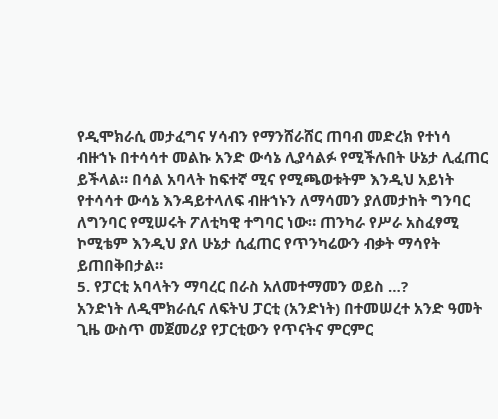የዲሞክራሲ መታፈግና ሃሳብን የማንሸራሸር ጠባብ መድረክ የተነሳ ብዙኀኑ በተሳሳተ መልኩ አንድ ውሳኔ ሊያሳልፉ የሚችሉበት ሁኔታ ሊፈጠር ይችላል። በሳል አባላት ከፍተኛ ሚና የሚጫወቱትም እንዲህ አይነት የተሳሳተ ውሳኔ እንዳይተላለፍ ብዙኀኑን ለማሳመን ያለመታከት ግንባር ለግንባር የሚሠሩት ፖለቲካዊ ተግባር ነው። ጠንካራ የሥራ አስፈፃሚ ኮሚቴም እንዲህ ያለ ሁኔታ ሲፈጠር የጥንካሬውን ብቃት ማሳየት ይጠበቅበታል።
5. የፓርቲ አባላትን ማባረር በራስ አለመተማመን ወይስ …?
አንድነት ለዲሞክራሲና ለፍትህ ፓርቲ (አንድነት) በተመሠረተ አንድ ዓመት ጊዜ ውስጥ መጀመሪያ የፓርቲውን የጥናትና ምርምር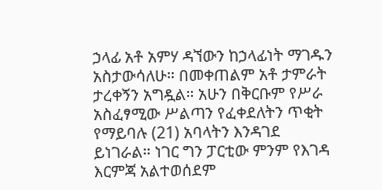ኃላፊ አቶ አምሃ ዳኘውን ከኃላፊነት ማገዱን አስታውሳለሁ። በመቀጠልም አቶ ታምራት ታረቀኝን አግዷል። አሁን በቅርቡም የሥራ አስፈፃሚው ሥልጣን የፈቀደለትን ጥቂት የማይባሉ (21) አባላትን እንዳገደ ይነገራል። ነገር ግን ፓርቲው ምንም የእገዳ እርምጃ አልተወሰደም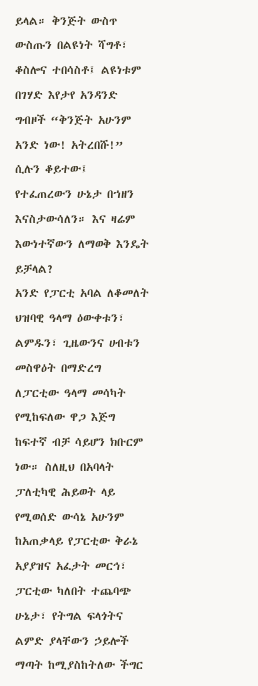ይላል። ቅንጅት ውስጥ ውስጡን በልዩነት ሻግቶ፣ ቆስሎና ተበሳስቶ፤ ልዩነቱም በገሃድ እየታየ አንዳንድ ግብዞች “ቅንጅት አሁንም አንድ ነው! አትረበሹ!” ሲሉን ቆይተው፤ የተፈጠረውን ሁኔታ በኀዘን እናስታውሳለን። እና ዛሬም እውነተኛውን ለማወቅ እንዴት ይቻላል?
አንድ የፓርቲ አባል ለቆመለት ህዝባዊ ዓላማ ዕውቀቱን፣ ልምዱን፣ ጊዜውንና ሀብቱን መስዋዕት በማድረግ ለፓርቲው ዓላማ መሳካት የሚከፍለው ዋጋ እጅግ ከፍተኛ ብቻ ሳይሆን ክቡርም ነው። ስለዚህ በአባላት ፓለቲካዊ ሕይወት ላይ የሚወሰድ ውሳኔ አሁንም ከአጠቃላይ የፓርቲው ቅራኔ አያያዝና አፈታት መርኅ፣ ፓርቲው ካለበት ተጨባጭ ሁኔታ፣ የትግል ፍላጎትና ልምድ ያላቸውን ኃይሎች ማጣት ከሚያስከትለው ችግር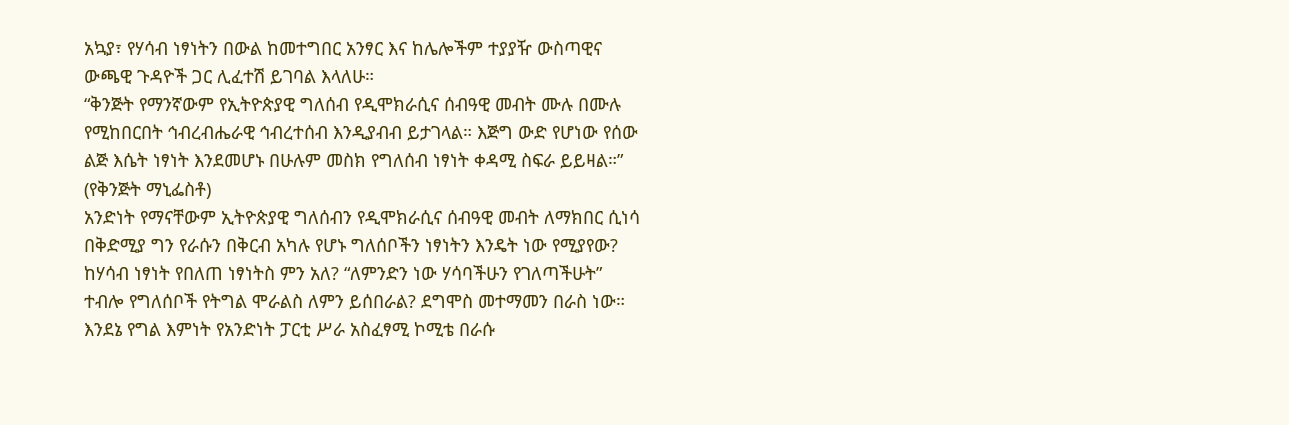አኳያ፣ የሃሳብ ነፃነትን በውል ከመተግበር አንፃር እና ከሌሎችም ተያያዥ ውስጣዊና ውጫዊ ጉዳዮች ጋር ሊፈተሽ ይገባል እላለሁ።
“ቅንጅት የማንኛውም የኢትዮጵያዊ ግለሰብ የዲሞክራሲና ሰብዓዊ መብት ሙሉ በሙሉ የሚከበርበት ኅብረብሔራዊ ኅብረተሰብ እንዲያብብ ይታገላል። እጅግ ውድ የሆነው የሰው ልጅ እሴት ነፃነት እንደመሆኑ በሁሉም መስክ የግለሰብ ነፃነት ቀዳሚ ስፍራ ይይዛል።” (የቅንጅት ማኒፌስቶ)
አንድነት የማናቸውም ኢትዮጵያዊ ግለሰብን የዲሞክራሲና ሰብዓዊ መብት ለማክበር ሲነሳ በቅድሚያ ግን የራሱን በቅርብ አካሉ የሆኑ ግለሰቦችን ነፃነትን እንዴት ነው የሚያየው? ከሃሳብ ነፃነት የበለጠ ነፃነትስ ምን አለ? “ለምንድን ነው ሃሳባችሁን የገለጣችሁት” ተብሎ የግለሰቦች የትግል ሞራልስ ለምን ይሰበራል? ደግሞስ መተማመን በራስ ነው። እንደኔ የግል እምነት የአንድነት ፓርቲ ሥራ አስፈፃሚ ኮሚቴ በራሱ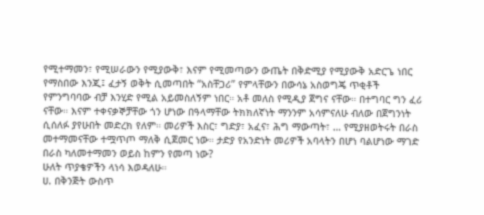የሚተማመን፣ የሚሠራውን የሚያውቅ፣ እናም የሚመጣውን ውጤት በቅድሚያ የሚያውቅ አድርጌ ነበር የማስበው እንጂ፤ ፈታኝ ወቅት ሲመጣበት “አስቸጋሪ” የምላቸውን በውሳኔ አስወግጄ ጥቂቶች የምንግባባው ብቻ እንሂድ የሚል አይመስለኝም ነበር። አቶ መለስ የሚዲያ ጀግና ናቸው። በተግባር ግን ፈሪ ናቸው። እናም ተቀናቃኞቻቸው ጎን ሆነው በዓላማቸው ትክክለኛነት ማንንም አሳምናለሁ ብለው በጀግንነት ሲሰለፉ ያየሁበት መድረክ የለም። መሪዎች እስር፣ ግድያ፣ አፈና፣ ሕግ ማውጣት፣ … የሚያዘወትሩት በራስ መተማመናቸው ተሟጥጦ ማለቅ ሲጀመር ነው። ታድያ የአንድነት መሪዎች አባላትን በሆነ ባልሆነው ማገድ በራስ ካለመተማመን ወይስ ከምን የመጣ ነው?
ሁለት ጥያቄዎችን ላነሳ እወዳለሁ።
ሀ. በቅንጅት ውስጥ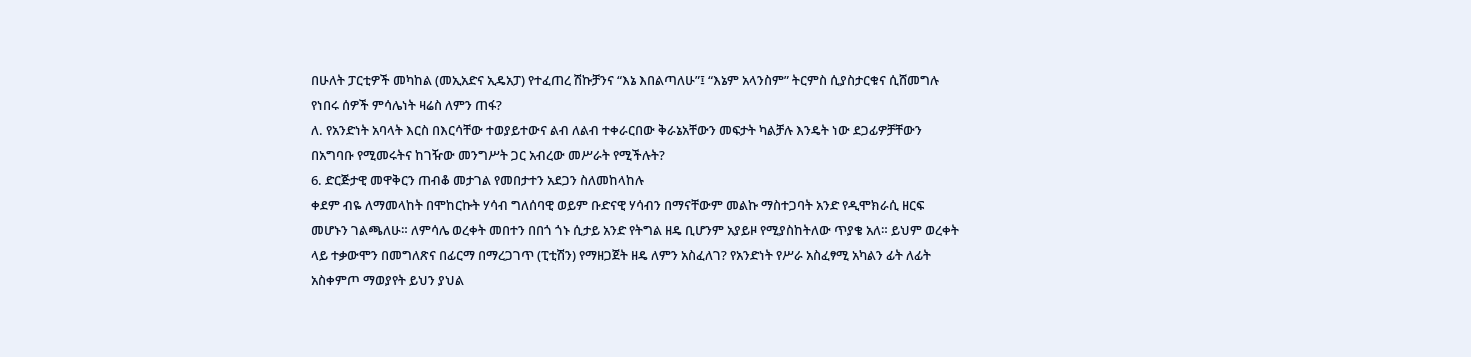በሁለት ፓርቲዎች መካከል (መኢአድና ኢዴአፓ) የተፈጠረ ሽኩቻንና “እኔ እበልጣለሁ”፤ “እኔም አላንስም” ትርምስ ሲያስታርቁና ሲሸመግሉ የነበሩ ሰዎች ምሳሌነት ዛሬስ ለምን ጠፋ?
ለ. የአንድነት አባላት እርስ በእርሳቸው ተወያይተውና ልብ ለልብ ተቀራርበው ቅራኔአቸውን መፍታት ካልቻሉ እንዴት ነው ደጋፊዎቻቸውን በአግባቡ የሚመሩትና ከገዥው መንግሥት ጋር አብረው መሥራት የሚችሉት?
6. ድርጅታዊ መዋቅርን ጠብቆ መታገል የመበታተን አደጋን ስለመከላከሉ
ቀደም ብዬ ለማመላከት በሞከርኩት ሃሳብ ግለሰባዊ ወይም ቡድናዊ ሃሳብን በማናቸውም መልኩ ማስተጋባት አንድ የዲሞክራሲ ዘርፍ መሆኑን ገልጫለሁ። ለምሳሌ ወረቀት መበተን በበጎ ጎኑ ሲታይ አንድ የትግል ዘዴ ቢሆንም አያይዞ የሚያስከትለው ጥያቄ አለ። ይህም ወረቀት ላይ ተቃውሞን በመግለጽና በፊርማ በማረጋገጥ (ፒቲሽን) የማዘጋጀት ዘዴ ለምን አስፈለገ? የአንድነት የሥራ አስፈፃሚ አካልን ፊት ለፊት አስቀምጦ ማወያየት ይህን ያህል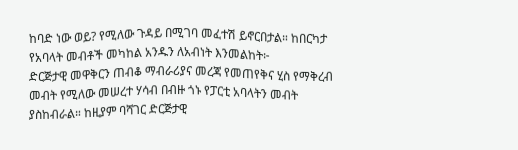ከባድ ነው ወይ? የሚለው ጉዳይ በሚገባ መፈተሽ ይኖርበታል። ከበርካታ የአባላት መብቶች መካከል አንዱን ለአብነት እንመልከት፦
ድርጅታዊ መዋቅርን ጠብቆ ማብራሪያና መረጃ የመጠየቅና ሂስ የማቅረብ መብት የሚለው መሠረተ ሃሳብ በብዙ ጎኑ የፓርቲ አባላትን መብት ያስከብራል። ከዚያም ባሻገር ድርጅታዊ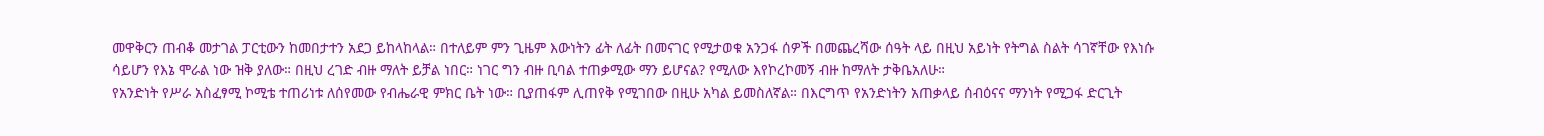መዋቅርን ጠብቆ መታገል ፓርቲውን ከመበታተን አደጋ ይከላከላል። በተለይም ምን ጊዜም እውነትን ፊት ለፊት በመናገር የሚታወቁ አንጋፋ ሰዎች በመጨረሻው ሰዓት ላይ በዚህ አይነት የትግል ስልት ሳገኛቸው የእነሱ ሳይሆን የእኔ ሞራል ነው ዝቅ ያለው። በዚህ ረገድ ብዙ ማለት ይቻል ነበር። ነገር ግን ብዙ ቢባል ተጠቃሚው ማን ይሆናል? የሚለው እየኮረኮመኝ ብዙ ከማለት ታቅቤአለሁ።
የአንድነት የሥራ አስፈፃሚ ኮሚቴ ተጠሪነቱ ለሰየመው የብሔራዊ ምክር ቤት ነው። ቢያጠፋም ሊጠየቅ የሚገበው በዚሁ አካል ይመስለኛል። በእርግጥ የአንድነትን አጠቃላይ ሰብዕናና ማንነት የሚጋፋ ድርጊት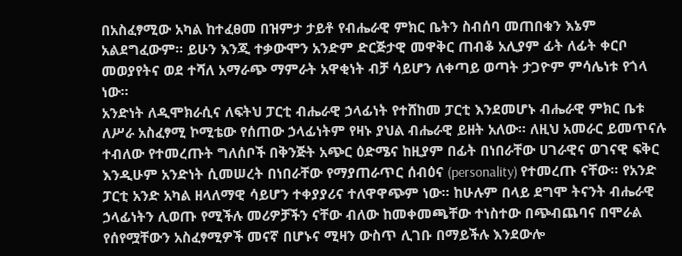በአስፈፃሚው አካል ከተፈፀመ በዝምታ ታይቶ የብሔራዊ ምክር ቤትን ስብሰባ መጠበቁን እኔም አልደግፈውም። ይሁን እንጂ ተቃውሞን አንድም ድርጅታዊ መዋቅር ጠብቆ አሊያም ፊት ለፊት ቀርቦ መወያየትና ወደ ተሻለ አማራጭ ማምራት አዋቂነት ብቻ ሳይሆን ለቀጣይ ወጣት ታጋዮም ምሳሌነቱ የጎላ ነው።
አንድነት ለዲሞክራሲና ለፍትህ ፓርቲ ብሔራዊ ኃላፊነት የተሸከመ ፓርቲ እንደመሆኑ ብሔራዊ ምክር ቤቱ ለሥራ አስፈፃሚ ኮሚቴው የሰጠው ኃላፊነትም የዛኑ ያህል ብሔራዊ ይዘት አለው። ለዚህ አመራር ይመጥናሉ ተብለው የተመረጡት ግለሰቦች በቅንጅት አጭር ዕድሜና ከዚያም በፊት በነበራቸው ሀገራዊና ወገናዊ ፍቅር እንዲሁም አንድነት ሲመሠረት በነበራቸው የማያጠራጥር ሰብዕና (personality) የተመረጡ ናቸው። የአንድ ፓርቲ አንድ አካል ዘላለማዊ ሳይሆን ተቀያያሪና ተለዋዋጭም ነው። ከሁሉም በላይ ደግሞ ትናንት ብሔራዊ ኃላፊነትን ሊወጡ የሚችሉ መሪዎቻችን ናቸው ብለው ከመቀመጫቸው ተነስተው በጭብጨባና በሞራል የሰየሟቸውን አስፈፃሚዎች መናኛ በሆኑና ሚዛን ውስጥ ሊገቡ በማይችሉ እንደውሎ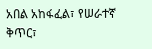አበል አከፋፈል፣ የሠራተኛ ቅጥር፣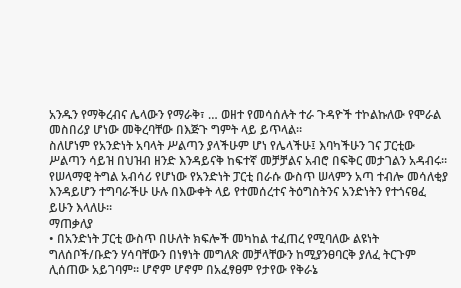አንዱን የማቅረብና ሌላውን የማራቅ፣ … ወዘተ የመሳሰሉት ተራ ጉዳዮች ተኮልኩለው የሞራል መስበሪያ ሆነው መቅረባቸው በእጅጉ ግምት ላይ ይጥላል።
ስለሆነም የአንድነት አባላት ሥልጣን ያላችሁም ሆነ የሌላችሁ፤ እባካችሁን ገና ፓርቲው ሥልጣን ሳይዝ በህዝብ ዘንድ እንዳይናቅ ከፍተኛ መቻቻልና አብሮ በፍቅር መታገልን አዳብሩ። የሠላማዊ ትግል አብሳሪ የሆነው የአንድነት ፓርቲ በራሱ ውስጥ ሠላምን አጣ ተብሎ መሳለቂያ እንዳይሆን ተግባራችሁ ሁሉ በእውቀት ላይ የተመሰረተና ትዕግስትንና አንድነትን የተጎናፀፈ ይሁን እላለሁ።
ማጠቃለያ
• በአንድነት ፓርቲ ውስጥ በሁለት ክፍሎች መካከል ተፈጠረ የሚባለው ልዩነት ግለሰቦች/ቡድን ሃሳባቸውን በነፃነት መግለጽ መቻላቸውን ከሚያንፀባርቅ ያለፈ ትርጉም ሊሰጠው አይገባም። ሆኖም ሆኖም በአፈፃፀም የታየው የቅራኔ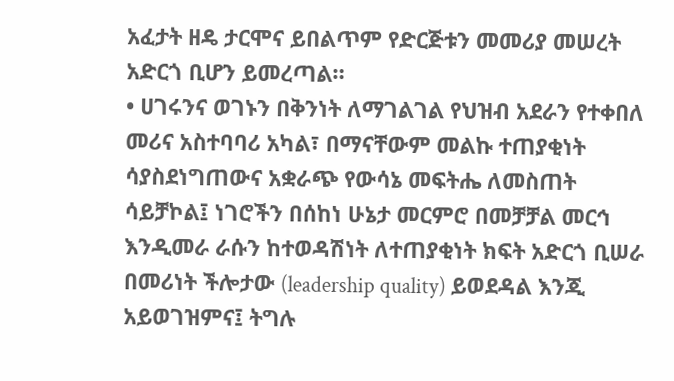አፈታት ዘዴ ታርሞና ይበልጥም የድርጅቱን መመሪያ መሠረት አድርጎ ቢሆን ይመረጣል።
• ሀገሩንና ወገኑን በቅንነት ለማገልገል የህዝብ አደራን የተቀበለ መሪና አስተባባሪ አካል፣ በማናቸውም መልኩ ተጠያቂነት ሳያስደነግጠውና አቋራጭ የውሳኔ መፍትሔ ለመስጠት ሳይቻኮል፤ ነገሮችን በሰከነ ሁኔታ መርምሮ በመቻቻል መርኅ እንዲመራ ራሱን ከተወዳሽነት ለተጠያቂነት ክፍት አድርጎ ቢሠራ በመሪነት ችሎታው (leadership quality) ይወደዳል እንጂ አይወገዝምና፤ ትግሉ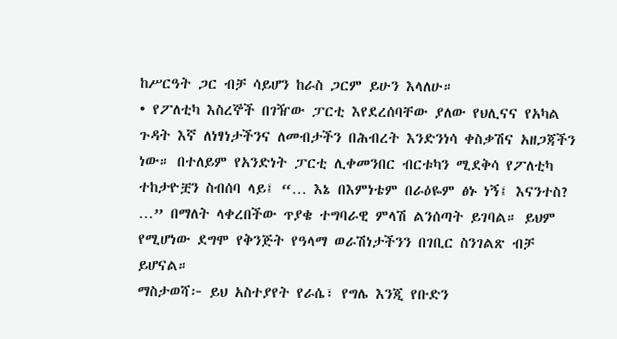ከሥርዓት ጋር ብቻ ሳይሆን ከራስ ጋርም ይሁን እላለሁ።
• የፖለቲካ እስረኞች በገዥው ፓርቲ እየደረሰባቸው ያለው የህሊናና የአካል ጉዳት እኛ ለነፃነታችንና ለመብታችን በሕብረት እንድንነሳ ቀስቃሽና አዘጋጃችን ነው። በተለይም የአንድነት ፓርቲ ሊቀመንበር ብርቱካን ሚደቅሳ የፖለቲካ ተከታዮቿን ስብሰባ ላይ፤ “… እኔ በእምነቴም በራዕዬም ፅኑ ነኝ፤ እናንተስ? …” በማለት ላቀረበችው ጥያቄ ተግባራዊ ምላሽ ልንሰጣት ይገባል። ይህም የሚሆነው ደግሞ የቅንጅት የዓላማ ወራሽነታችንን በገቢር ስንገልጽ ብቻ ይሆናል።
ማስታወሻ፦ ይህ አስተያየት የራሴ፣ የግሌ እንጂ የቡድን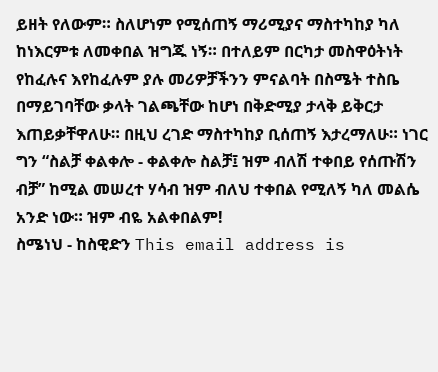ይዘት የለውም። ስለሆነም የሚሰጠኝ ማሪሚያና ማስተካከያ ካለ ከነእርምቱ ለመቀበል ዝግጁ ነኝ። በተለይም በርካታ መስዋዕትነት የከፈሉና እየከፈሉም ያሉ መሪዎቻችንን ምናልባት በስሜት ተስቤ በማይገባቸው ቃላት ገልጫቸው ከሆነ በቅድሚያ ታላቅ ይቅርታ እጠይቃቸዋለሁ። በዚህ ረገድ ማስተካከያ ቢሰጠኝ እታረማለሁ። ነገር ግን “ስልቻ ቀልቀሎ - ቀልቀሎ ስልቻ፤ ዝም ብለሽ ተቀበይ የሰጡሽን ብቻ” ከሚል መሠረተ ሃሳብ ዝም ብለህ ተቀበል የሚለኝ ካለ መልሴ አንድ ነው። ዝም ብዬ አልቀበልም!
ስሜነህ - ከስዊድን This email address is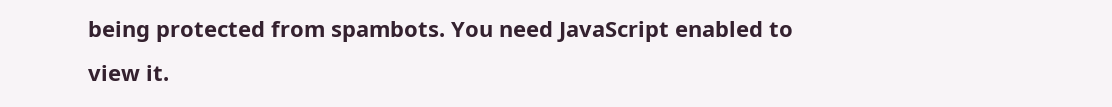being protected from spambots. You need JavaScript enabled to view it.